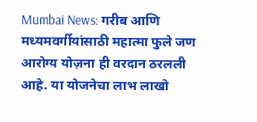Mumbai News: गरीब आणि मध्यमवर्गीयांसाठी महात्मा फुले जण आरोग्य योज़ना ही वरदान ठरलली आहे. या योजनेचा लाभ लाखो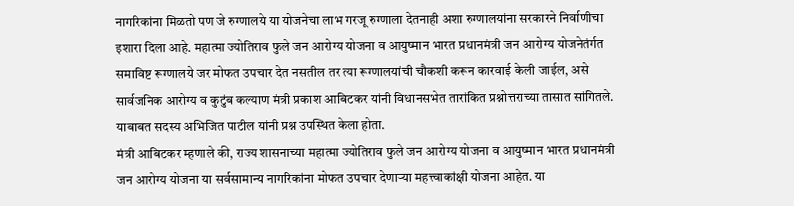नागरिकांना मिळतो पण जे रुग्णालये या योजनेचा लाभ गरजू रुग्णाला देतनाही अशा रुग्णालयांना सरकारने निर्वाणीचा इशारा दिला आहे. महात्मा ज्योतिराव फुले जन आरोग्य योजना व आयुष्मान भारत प्रधानमंत्री जन आरोग्य योजनेतंर्गत समाविष्ट रूग्णालये जर मोफत उपचार देत नसतील तर त्या रूग्णालयांची चौकशी करून कारवाई केली जाईल, असे सार्वजनिक आरोग्य व कुटुंब कल्याण मंत्री प्रकाश आबिटकर यांनी विधानसभेत तारांकित प्रश्नोत्तराच्या तासात सांगितले. याबाबत सदस्य अभिजित पाटील यांनी प्रश्न उपस्थित केला होता.
मंत्री आबिटकर म्हणाले की, राज्य शासनाच्या महात्मा ज्योतिराव फुले जन आरोग्य योजना व आयुष्मान भारत प्रधानमंत्री जन आरोग्य योजना या सर्वसामान्य नागरिकांना मोफत उपचार देणाऱ्या महत्त्वाकांक्षी योजना आहेत. या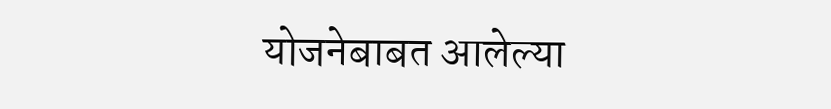योजनेबाबत आलेल्या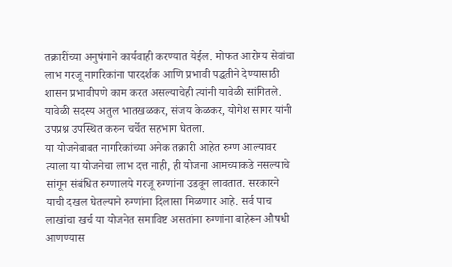तक्रारींच्या अनुषंगाने कार्यवाही करण्यात येईल. मोफत आरोग्य सेवांचा लाभ गरजू नागरिकांना पारदर्शक आणि प्रभावी पद्धतीने देण्यासाठी शासन प्रभावीपणे काम करत असल्याचेही त्यांनी यावेळी सांगितले. यावेळी सदस्य अतुल भातखळकर, संजय केळकर, योगेश सागर यांनी उपप्रश्न उपस्थित करुन चर्चेत सहभाग घेतला.
या योजनेबाबत नागरिकांच्या अनेक तक्रारी आहेत रुग्ण आल्यावर त्याला या योजनेचा लाभ दत्त नाही, ही योजना आमच्याकडे नसल्याचे सांगून संबंधित रुग्णालये गरजू रुग्णांना उडवून लावतात. सरकारने याची दखल घेतल्याने रुग्णांना दिलासा मिळणार आहे. सर्व पाच लाखांचा खर्च या योजनेत समाविष्ट असतांना रुग्णांना बाहेरून औषधी आणण्यास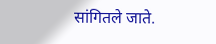सांगितले जाते.